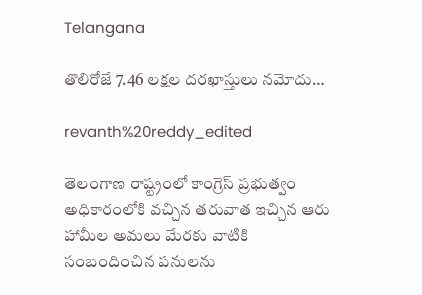Telangana

తొలిరోజే 7.46 లక్షల దరఖాస్తులు నమోదు…

revanth%20reddy_edited

తెలంగాణ రాష్ట్రంలో కాంగ్రెస్ ప్రభుత్వం అధికారంలోకి వచ్చిన తరువాత ఇచ్చిన ఆరు హామీల అమలు మేరకు వాటికి సంబందించిన పనులను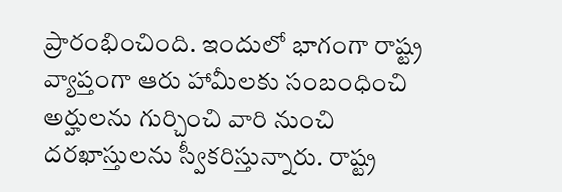ప్రారంభించింది. ఇందులో భాగంగా రాష్ట్ర వ్యాప్తంగా ఆరు హామీలకు సంబంధించి అర్హులను గుర్చించి వారి నుంచి దరఖాస్తులను స్వీకరిస్తున్నారు. రాష్ట్ర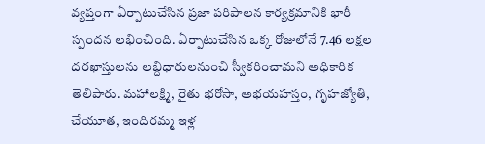వ్యప్తంగా ఏర్పాటుచేసిన ప్రజా పరిపాలన కార్యక్రమానికి భారీ స్పందన లభించింది. ఏర్పాటుచేసిన ఒక్క రోజులోనే 7.46 లక్షల దరఖాస్తులను లబ్దిధారులనుంచి స్వీకరించామని అధికారిక తెలిపారు. మహాలక్ష్మి, రైతు భరోసా, అభయహస్తం, గృహజ్యోతి, చేయూత, ఇందిరమ్మ ఇళ్ల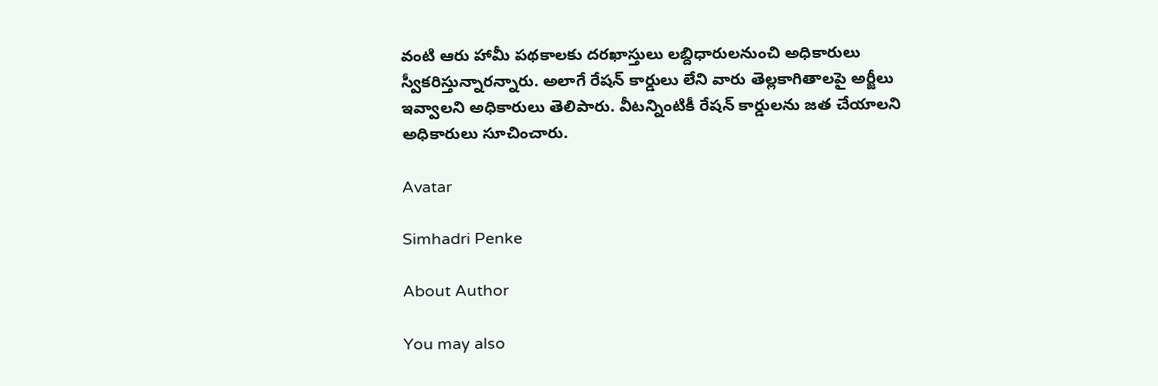వంటి ఆరు హామీ పథకాలకు దరఖాస్తులు లబ్దిధారులనుంచి అధికారులు స్వీకరిస్తున్నారన్నారు. అలాగే రేషన్ కార్డులు లేని వారు తెల్లకాగితాలపై అర్జీలు ఇవ్వాలని అధికారులు తెలిపారు. వీటన్నింటికీ రేషన్ కార్డులను జత చేయాలని అధికారులు సూచించారు.

Avatar

Simhadri Penke

About Author

You may also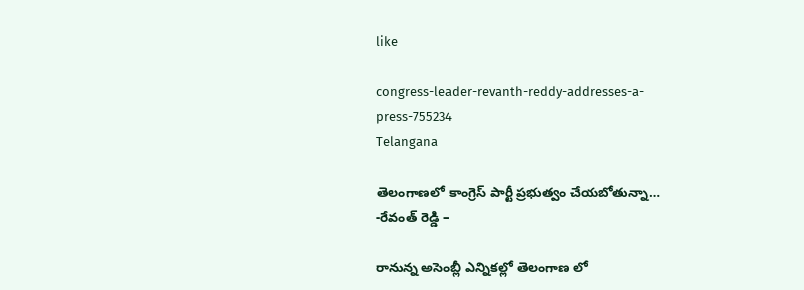like

congress-leader-revanth-reddy-addresses-a-press-755234
Telangana

తెలంగాణలో కాంగ్రెస్ పార్టీ ప్రభుత్వం చేయబోతున్నా… -రేవంత్ రెడ్డి –

రానున్న అసెంబ్లీ ఎన్నికల్లో తెలంగాణ లో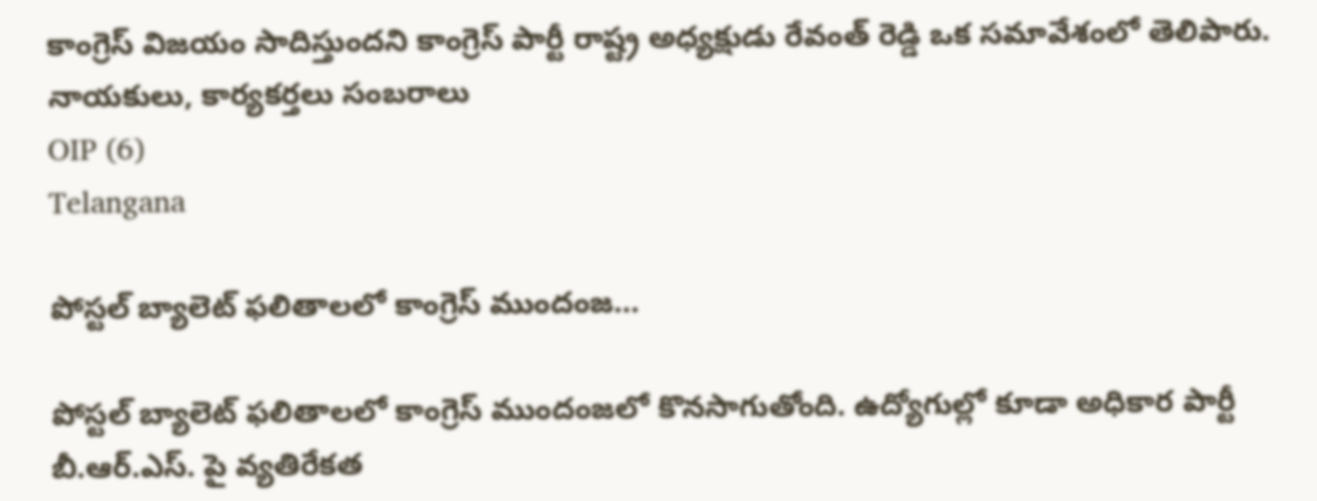కాంగ్రెస్ విజయం సాదిస్తుందని కాంగ్రెస్ పార్టీ రాష్ట్ర అధ్యక్షుడు రేవంత్ రెడ్డి ఒక సమావేశంలో తెలిపారు. నాయకులు, కార్యకర్తలు సంబరాలు
OIP (6)
Telangana

పోస్టల్‌ బ్యాలెట్‌ ఫలితాలలో కాంగ్రెస్‌ ముందంజ…

పోస్టల్‌ బ్యాలెట్‌ ఫలితాలలో కాంగ్రెస్‌ ముందంజలో కొనసాగుతోంది. ఉద్యోగుల్లో కూడా అధికార పార్టీ బీ.ఆర్‌.ఎస్‌. పై వ్యతిరేకత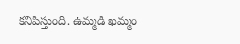కనిపిస్తుంది. ఉమ్మడి ఖమ్మం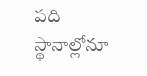పది స్థానాల్లోనూ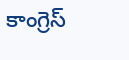కాంగ్రెస్‌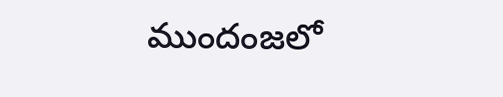ముందంజలో